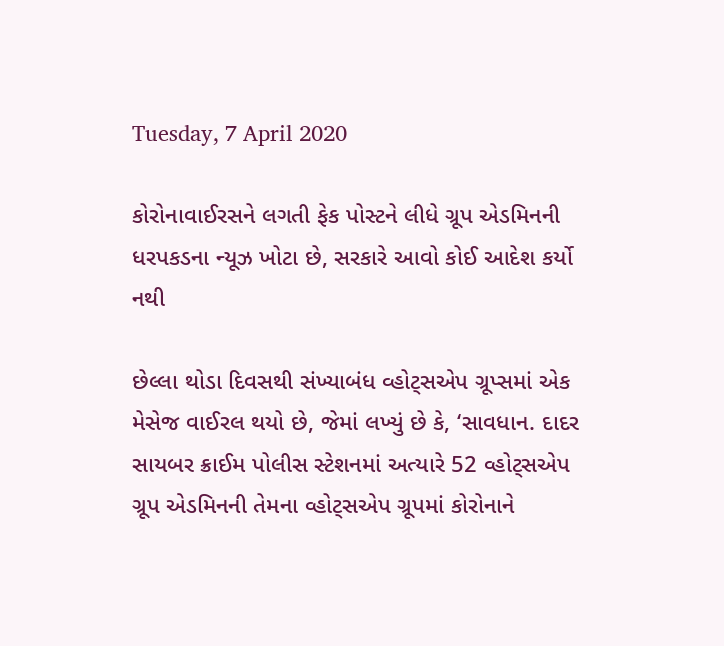Tuesday, 7 April 2020

કોરોનાવાઈરસને લગતી ફેક પોસ્ટને લીધે ગ્રૂપ એડમિનની ધરપકડના ન્યૂઝ ખોટા છે, સરકારે આવો કોઈ આદેશ કર્યો નથી

છેલ્લા થોડા દિવસથી સંખ્યાબંધ વ્હોટ્સએપ ગ્રૂપ્સમાં એક મેસેજ વાઈરલ થયો છે, જેમાં લખ્યું છે કે, ‘સાવધાન. દાદર સાયબર ક્રાઈમ પોલીસ સ્ટેશનમાં અત્યારે 52 વ્હોટ્સએપ ગ્રૂપ એડમિનની તેમના વ્હોટ્સએપ ગ્રૂપમાં કોરોનાને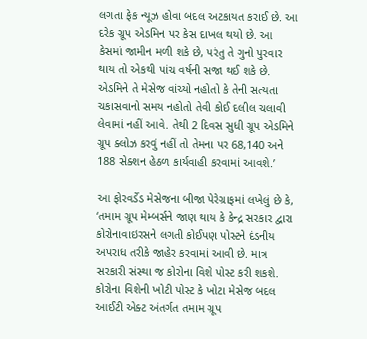લગતા ફેક ન્યૂઝ હોવા બદલ અટકાયત કરાઈ છે. આ દરેક ગ્રૂપ એડમિન પર કેસ દાખલ થયો છે. આ કેસમાં જામીન મળી શકે છે, પરંતુ તે ગુનો પુરવાર થાય તો એકથી પાંચ વર્ષની સજા થઈ શકે છે. એડમિને તે મેસેજ વાંચ્યો નહોતો કે તેની સત્યતા ચકાસવાનો સમય નહોતો તેવી કોઈ દલીલ ચલાવી લેવામાં નહીં આવે. તેથી 2 દિવસ સુધી ગ્રૂપ એડમિને ગ્રૂપ ક્લોઝ કરવું નહીં તો તેમના પર 68,140 અને 188 સેક્શન હેઠળ કાર્યવાહી કરવામાં આવશે.’

આ ફોરવર્ડેડ મેસેજના બીજા પેરેગ્રાફમાં લખેલું છે કે, ‘તમામ ગ્રૂપ મેમ્બર્સને જાણ થાય કે કેન્દ્ર સરકાર દ્વારા કોરોનાવાઇરસને લગતી કોઈપણ પોસ્ટને દંડનીય અપરાધ તરીકે જાહેર કરવામાં આવી છે. માત્ર સરકારી સંસ્થા જ કોરોના વિશે પોસ્ટ કરી શકશે. કોરોના વિશેની ખોટી પોસ્ટ કે ખોટા મેસેજ બદલ આઈટી એક્ટ અંતર્ગત તમામ ગ્રૂપ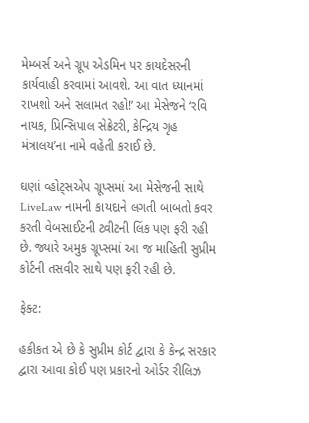મેમ્બર્સ અને ગ્રૂપ એડમિન પર કાયદેસરની કાર્યવાહી કરવામાં આવશે. આ વાત ધ્યાનમાં રાખશો અને સલામત રહો!’ આ મેસેજને ‘રવિ નાયક, પ્રિન્સિપાલ સેક્રેટરી, કેન્દ્રિય ગૃહ મંત્રાલય’ના નામે વહેતી કરાઈ છે.

ઘણાં વ્હોટ્સએપ ગ્રૂપ્સમાં આ મેસેજની સાથે LiveLaw નામની કાયદાને લગતી બાબતો કવર કરતી વેબસાઈટની ટ્વીટની લિંક પણ ફરી રહી છે. જ્યારે અમુક ગ્રૂપ્સમાં આ જ માહિતી સુપ્રીમ કોર્ટની તસવીર સાથે પણ ફરી રહી છે.

ફેક્ટ:

હકીકત એ છે કે સુપ્રીમ કોર્ટ દ્વારા કે કેન્દ્ર સરકાર દ્વારા આવા કોઈ પણ પ્રકારનો ઓર્ડર રીલિઝ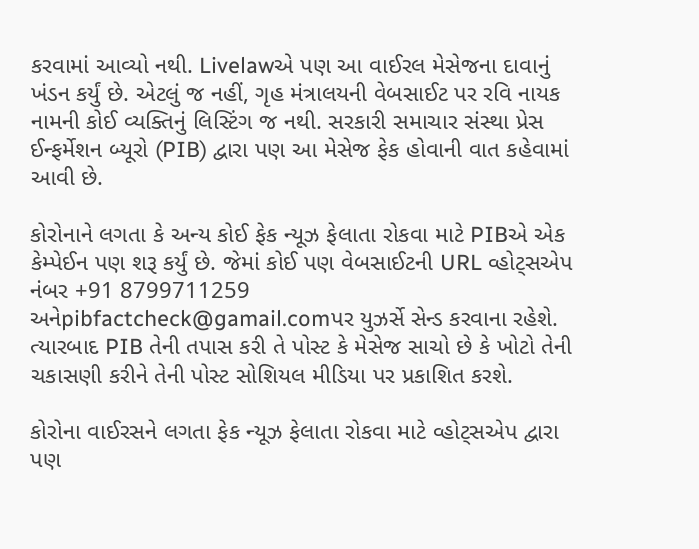કરવામાં આવ્યો નથી. Livelawએ પણ આ વાઈરલ મેસેજના દાવાનું ખંડન કર્યું છે. એટલું જ નહીં, ગૃહ મંત્રાલયની વેબસાઈટ પર રવિ નાયક નામની કોઈ વ્યક્તિનું લિસ્ટિંગ જ નથી. સરકારી સમાચાર સંસ્થા પ્રેસ ઈન્ફર્મેશન બ્યૂરો (PIB) દ્વારા પણ આ મેસેજ ફેક હોવાની વાત કહેવામાં આવી છે.

કોરોનાને લગતા કે અન્ય કોઈ ફેક ન્યૂઝ ફેલાતા રોકવા માટે PIBએ એક કેમ્પેઈન પણ શરૂ કર્યું છે. જેમાં કોઈ પણ વેબસાઈટની URL વ્હોટ્સએપ નંબર +91 8799711259 અનેpibfactcheck@gamail.comપર યુઝર્સે સેન્ડ કરવાના રહેશે. ત્યારબાદ PIB તેની તપાસ કરી તે પોસ્ટ કે મેસેજ સાચો છે કે ખોટો તેની ચકાસણી કરીને તેની પોસ્ટ સોશિયલ મીડિયા પર પ્રકાશિત કરશે.

કોરોના વાઈરસને લગતા ફેક ન્યૂઝ ફેલાતા રોકવા માટે વ્હોટ્સએપ દ્વારા પણ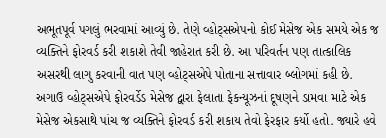અભૂતપૂર્વ પગલું ભરવામાં આવ્યું છે. તેણે વ્હોટ્સએપનો કોઈ મેસેજ એક સમયે એક જ વ્યક્તિને ફોરવર્ડ કરી શકાશે તેવી જાહેરાત કરી છે. આ પરિવર્તન પણ તાત્કાલિક અસરથી લાગુ કરવાની વાત પણ વ્હોટ્સએપે પોતાના સત્તાવાર બ્લોગમાં કહી છે. અગાઉ વ્હોટ્સએપે ફોરવર્ડેડ મેસેજ દ્વારા ફેલાતા ફેકન્યૂઝનાં દૂષણને ડામવા માટે એક મેસેજ એકસાથે પાંચ જ વ્યક્તિને ફોરવર્ડ કરી શકાય તેવો ફેરફાર કર્યો હતો. જ્યારે હવે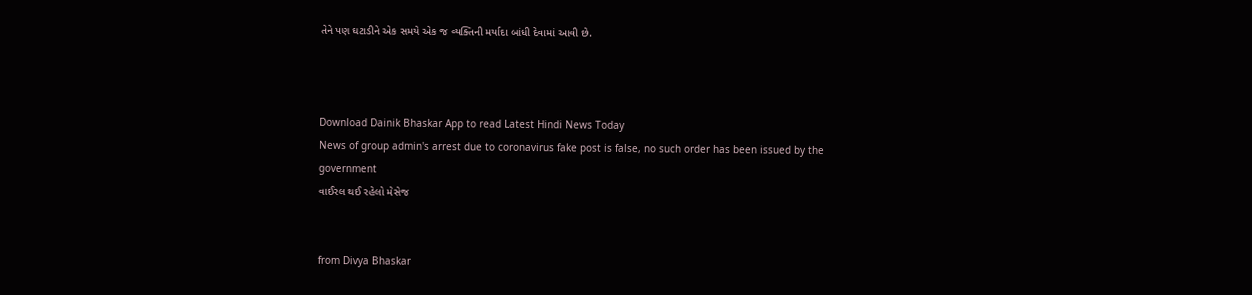તેને પણ ઘટાડીને એક સમયે એક જ વ્યક્તિની મર્યાદા બાંધી દેવામાં આવી છે.



Download Dainik Bhaskar App to read Latest Hindi News Today
News of group admin's arrest due to coronavirus fake post is false, no such order has been issued by the government
વાઈરલ થઈ રહેલો મેસેજ


from Divya Bhaskar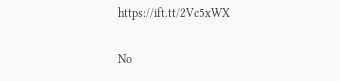https://ift.tt/2Vc5xWX

No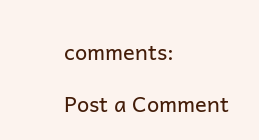comments:

Post a Comment